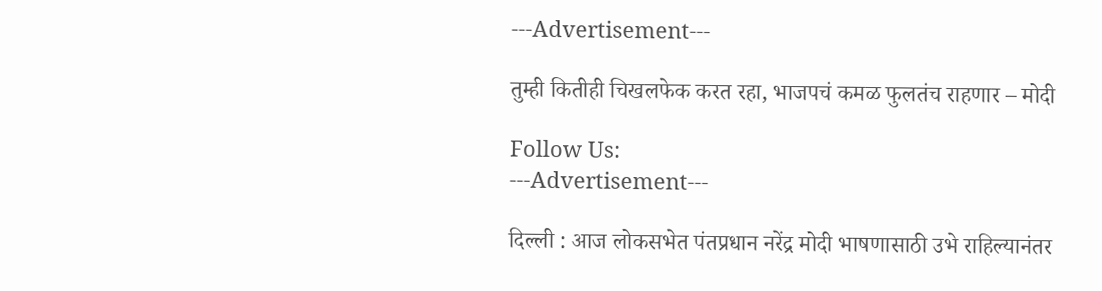---Advertisement---

तुम्ही कितीही चिखलफेक करत रहा, भाजपचं कमळ फुलतंच राहणार – मोदी

Follow Us:
---Advertisement---

दिल्ली : आज लोकसभेत पंतप्रधान नरेंद्र मोदी भाषणासाठी उभे राहिल्यानंतर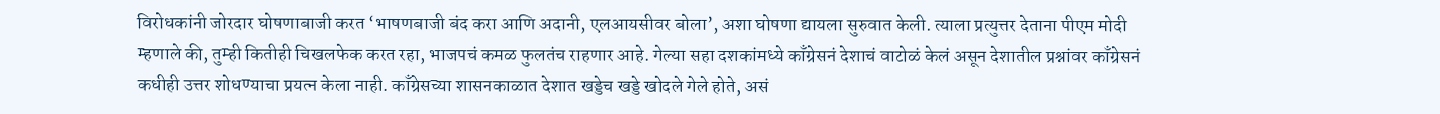विरोधकांनी जोरदार घोषणाबाजी करत ‘भाषणबाजी बंद करा आणि अदानी, एलआयसीवर बोला’, अशा घोषणा द्यायला सुरुवात केली. त्याला प्रत्युत्तर देताना पीएम मोदी म्हणाले की, तुम्ही कितीही चिखलफेक करत रहा, भाजपचं कमळ फुलतंच राहणार आहे. गेल्या सहा दशकांमध्ये काँग्रेसनं देशाचं वाटोळं केलं असून देशातील प्रश्नांवर काँग्रेसनं कधीही उत्तर शोधण्याचा प्रयत्न केला नाही. काँग्रेसच्या शासनकाळात देशात खड्डेच खड्डे खोदले गेले होते, असं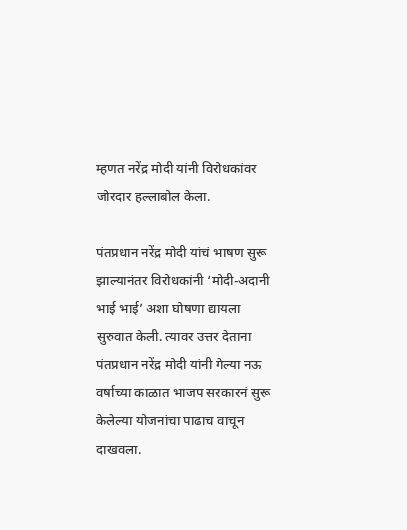म्हणत नरेंद्र मोदी यांनी विरोधकांवर जोरदार हल्लाबोल केला.

पंतप्रधान नरेंद्र मोदी यांचं भाषण सुरू झाल्यानंतर विरोधकांनी ‘मोदी-अदानी भाई भाई’ अशा घोषणा द्यायला सुरुवात केली. त्यावर उत्तर देताना पंतप्रधान नरेंद्र मोदी यांनी गेल्या नऊ वर्षाच्या काळात भाजप सरकारनं सुरू केलेल्या योजनांचा पाढाच वाचून दाखवला.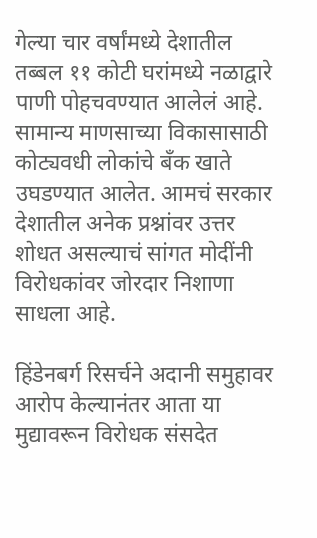गेल्या चार वर्षांमध्ये देशातील तब्बल ११ कोटी घरांमध्ये नळाद्वारे पाणी पोहचवण्यात आलेलं आहे. सामान्य माणसाच्या विकासासाठी कोट्यवधी लोकांचे बँक खाते उघडण्यात आलेत. आमचं सरकार देशातील अनेक प्रश्नांवर उत्तर शोधत असल्याचं सांगत मोदींनी विरोधकांवर जोरदार निशाणा साधला आहे.

हिंडेनबर्ग रिसर्चने अदानी समुहावर आरोप केल्यानंतर आता या मुद्यावरून विरोधक संसदेत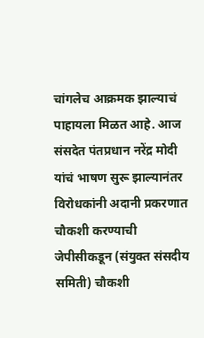चांगलेच आक्रमक झाल्याचं पाहायला मिळत आहे. आज संसदेत पंतप्रधान नरेंद्र मोदी यांचं भाषण सुरू झाल्यानंतर विरोधकांनी अदानी प्रकरणात चौकशी करण्याची जेपीसीकडून (संयुक्त संसदीय समिती) चौकशी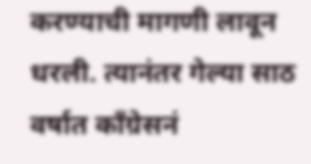करण्याची मागणी लावून धरली. त्यानंतर गेल्या साठ वर्षात काँग्रेसनं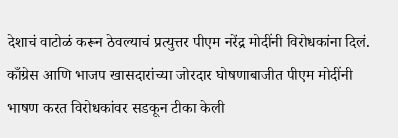देशाचं वाटोळं करून ठेवल्याचं प्रत्युत्तर पीएम नरेंद्र मोदींनी विरोधकांना दिलं. काँग्रेस आणि भाजप खासदारांच्या जोरदार घोषणाबाजीत पीएम मोदींनी भाषण करत विरोधकांवर सडकून टीका केली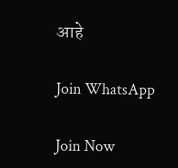आहे

Join WhatsApp

Join Now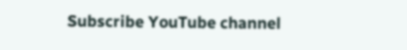Subscribe YouTube channel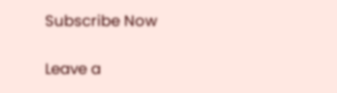Subscribe Now

Leave a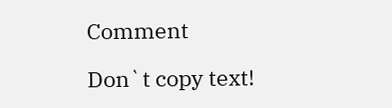Comment

Don`t copy text!